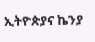ኢትዮጵያና ኬንያ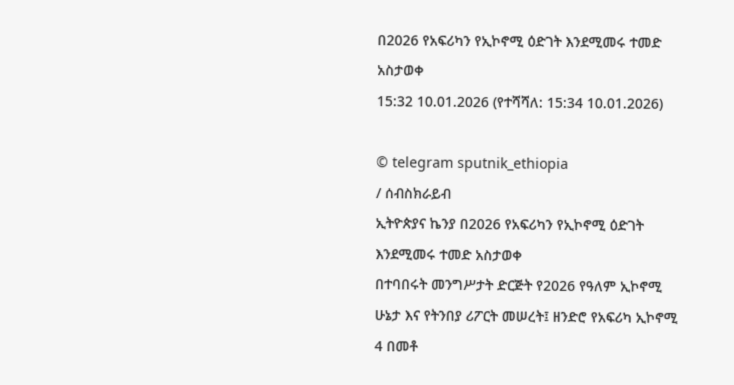በ2026 የአፍሪካን የኢኮኖሚ ዕድገት እንደሚመሩ ተመድ አስታወቀ
15:32 10.01.2026 (የተሻሻለ: 15:34 10.01.2026)

© telegram sputnik_ethiopia
/ ሰብስክራይብ
ኢትዮጵያና ኬንያ በ2026 የአፍሪካን የኢኮኖሚ ዕድገት እንደሚመሩ ተመድ አስታወቀ
በተባበሩት መንግሥታት ድርጅት የ2026 የዓለም ኢኮኖሚ ሁኔታ እና የትንበያ ሪፖርት መሠረት፤ ዘንድሮ የአፍሪካ ኢኮኖሚ 4 በመቶ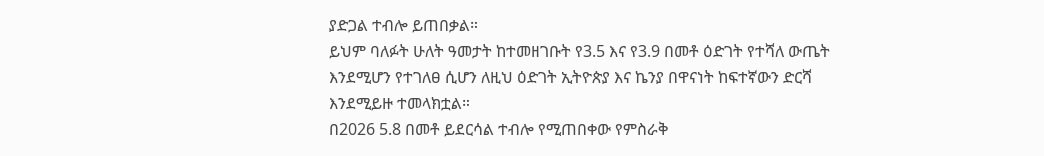ያድጋል ተብሎ ይጠበቃል።
ይህም ባለፉት ሁለት ዓመታት ከተመዘገቡት የ3.5 እና የ3.9 በመቶ ዕድገት የተሻለ ውጤት እንደሚሆን የተገለፀ ሲሆን ለዚህ ዕድገት ኢትዮጵያ እና ኬንያ በዋናነት ከፍተኛውን ድርሻ እንደሚይዙ ተመላክቷል።
በ2026 5.8 በመቶ ይደርሳል ተብሎ የሚጠበቀው የምስራቅ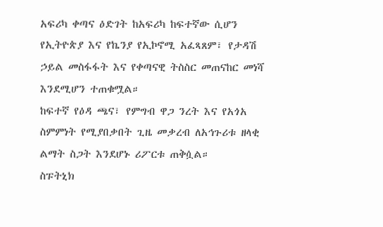አፍሪካ ቀጣና ዕድገት ከአፍሪካ ከፍተኛው ሲሆን የኢትዮጵያ እና የኬንያ የኢኮኖሚ አፈጻጸም፣ የታዳሽ ኃይል መስፋፋት እና የቀጣናዊ ትስስር መጠናከር መነሻ እንደሚሆን ተጠቁሟል።
ከፍተኛ የዕዳ ጫና፣ የምግብ ዋጋ ንረት እና የአጎአ ስምምነት የሚያበቃበት ጊዜ መቃረብ ለአኅጉሪቱ ዘላቂ ልማት ስጋት እንደሆኑ ሪፖርቱ ጠቅሷል።
ስፑትኒክ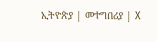ኢትዮጵያ | መተግበሪያ | X